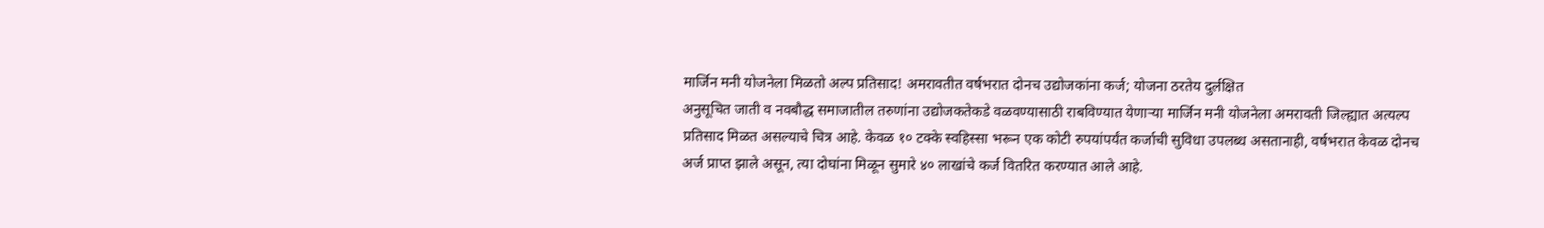मार्जिन मनी योजनेला मिळतो अल्प प्रतिसाद! अमरावतीत वर्षभरात दोनच उद्योजकांना कर्ज; योजना ठरतेय दुर्लक्षित
अनुसूचित जाती व नवबौद्ध समाजातील तरुणांना उद्योजकतेकडे वळवण्यासाठी राबविण्यात येणाऱ्या मार्जिन मनी योजनेला अमरावती जिल्ह्यात अत्यल्प प्रतिसाद मिळत असल्याचे चित्र आहे. केवळ १० टक्के स्वहिस्सा भरून एक कोटी रुपयांपर्यंत कर्जाची सुविधा उपलब्ध असतानाही, वर्षभरात केवळ दोनच अर्ज प्राप्त झाले असून, त्या दोघांना मिळून सुमारे ४० लाखांचे कर्ज वितरित करण्यात आले आहे.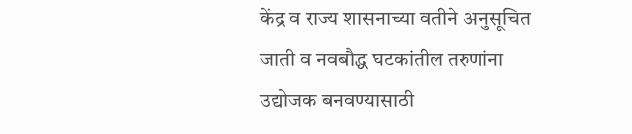केंद्र व राज्य शासनाच्या वतीने अनुसूचित जाती व नवबौद्ध घटकांतील तरुणांना उद्योजक बनवण्यासाठी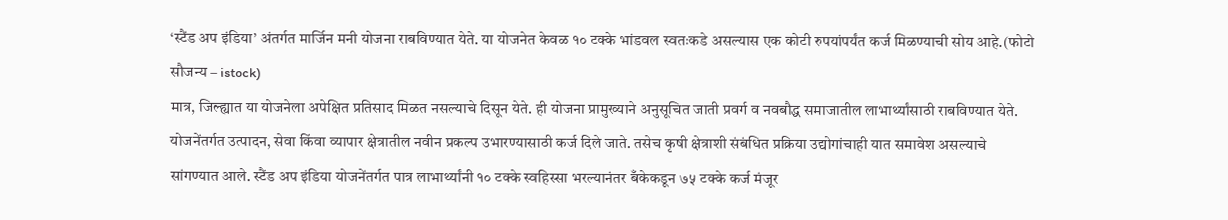‘स्टैंड अप इंडिया’ अंतर्गत मार्जिन मनी योजना राबविण्यात येते. या योजनेत केवळ १० टक्के भांडवल स्वतःकडे असल्यास एक कोटी रुपयांपर्यंत कर्ज मिळण्याची सोय आहे.(फोटो सौजन्य – istock)
मात्र, जिल्ह्यात या योजनेला अपेक्षित प्रतिसाद मिळत नसल्याचे दिसून येते. ही योजना प्रामुख्याने अनुसूचित जाती प्रवर्ग व नवबौद्ध समाजातील लाभार्थ्यांसाठी राबविण्यात येते. योजनेंतर्गत उत्पादन, सेवा किंवा व्यापार क्षेत्रातील नवीन प्रकल्प उभारण्यासाठी कर्ज दिले जाते. तसेच कृषी क्षेत्राशी संबंधित प्रक्रिया उद्योगांचाही यात समावेश असल्याचे सांगण्यात आले. स्टैंड अप इंडिया योजनेंतर्गत पात्र लाभार्थ्यांनी १० टक्के स्वहिस्सा भरल्यानंतर बँकेकडून ७५ टक्के कर्ज मंजूर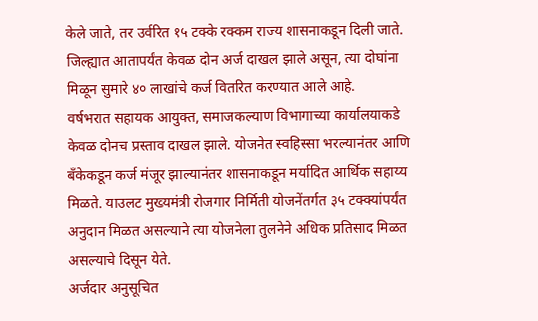केले जाते, तर उर्वरित १५ टक्के रक्कम राज्य शासनाकडून दिली जाते. जिल्ह्यात आतापर्यंत केवळ दोन अर्ज दाखल झाले असून, त्या दोघांना मिळून सुमारे ४० लाखांचे कर्ज वितरित करण्यात आले आहे.
वर्षभरात सहायक आयुक्त, समाजकल्याण विभागाच्या कार्यालयाकडे केवळ दोनच प्रस्ताव दाखल झाले. योजनेत स्वहिस्सा भरल्यानंतर आणि बँकेकडून कर्ज मंजूर झाल्यानंतर शासनाकडून मर्यादित आर्थिक सहाय्य मिळते. याउलट मुख्यमंत्री रोजगार निर्मिती योजनेंतर्गत ३५ टक्क्यांपर्यंत अनुदान मिळत असल्याने त्या योजनेला तुलनेने अधिक प्रतिसाद मिळत असल्याचे दिसून येते.
अर्जदार अनुसूचित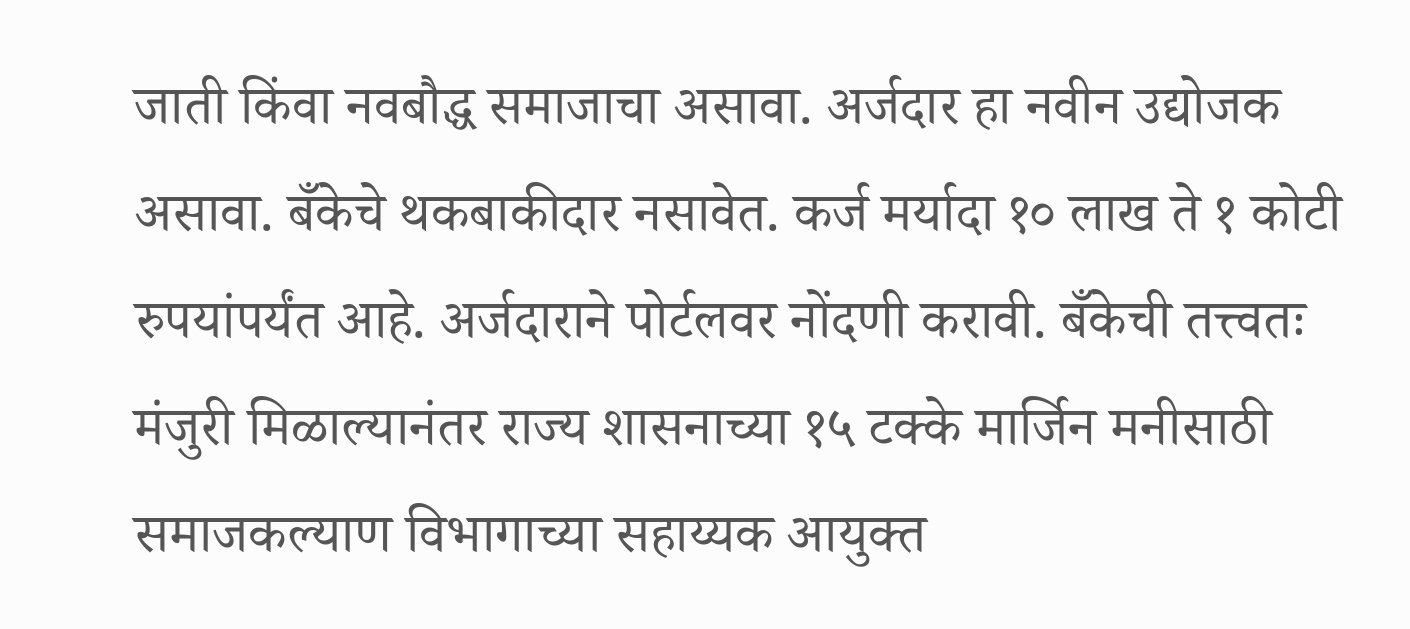जाती किंवा नवबौद्ध समाजाचा असावा. अर्जदार हा नवीन उद्योजक असावा. बँकेचे थकबाकीदार नसावेत. कर्ज मर्यादा १० लाख ते १ कोटी रुपयांपर्यंत आहे. अर्जदाराने पोर्टलवर नोंदणी करावी. बँकेची तत्त्वतः मंजुरी मिळाल्यानंतर राज्य शासनाच्या १५ टक्के मार्जिन मनीसाठी समाजकल्याण विभागाच्या सहाय्यक आयुक्त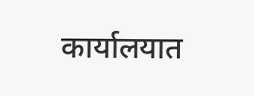कार्यालयात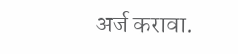अर्ज करावा.